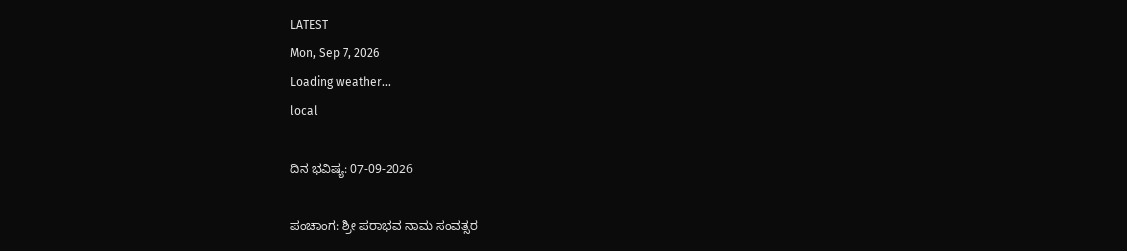LATEST
Mon, Sep 7, 2026
Loading weather...
local

ದಿನ ಭವಿಷ್ಯ: 07-09-2026

ಪಂಚಾಂಗ: ಶ್ರೀ ಪರಾಭವ ನಾಮ ಸಂವತ್ಸರ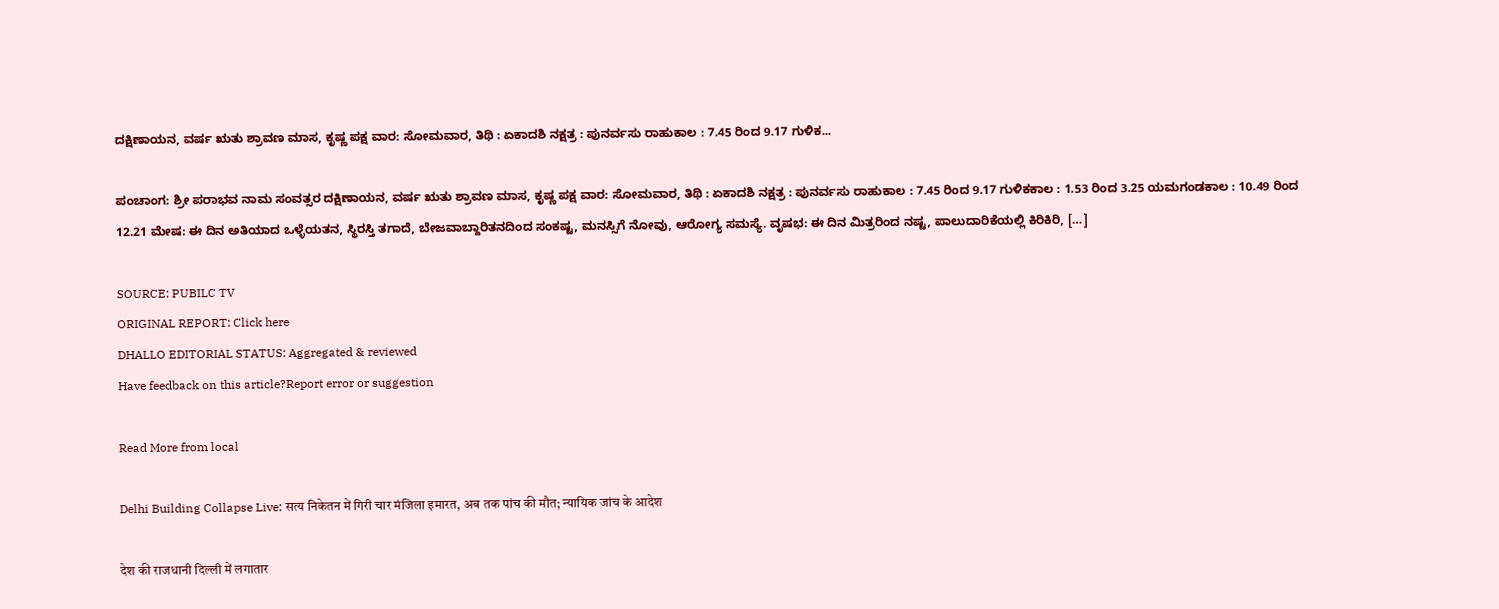ದಕ್ಷಿಣಾಯನ, ವರ್ಷ ಋತು ಶ್ರಾವಣ ಮಾಸ, ಕೃಷ್ಣ ಪಕ್ಷ ವಾರ: ಸೋಮವಾರ, ತಿಥಿ : ಏಕಾದಶಿ ನಕ್ಷತ್ರ : ಪುನರ್ವಸು ರಾಹುಕಾಲ : 7.45 ರಿಂದ 9.17 ಗುಳಿಕ...

ಪಂಚಾಂಗ: ಶ್ರೀ ಪರಾಭವ ನಾಮ ಸಂವತ್ಸರ ದಕ್ಷಿಣಾಯನ, ವರ್ಷ ಋತು ಶ್ರಾವಣ ಮಾಸ, ಕೃಷ್ಣ ಪಕ್ಷ ವಾರ: ಸೋಮವಾರ, ತಿಥಿ : ಏಕಾದಶಿ ನಕ್ಷತ್ರ : ಪುನರ್ವಸು ರಾಹುಕಾಲ : 7.45 ರಿಂದ 9.17 ಗುಳಿಕಕಾಲ : 1.53 ರಿಂದ 3.25 ಯಮಗಂಡಕಾಲ : 10.49 ರಿಂದ 12.21 ಮೇಷ: ಈ ದಿನ ಅತಿಯಾದ ಒಳ್ಳೆಯತನ, ಸ್ಥಿರಸ್ತಿ ತಗಾದೆ, ಬೇಜವಾಬ್ದಾರಿತನದಿಂದ ಸಂಕಷ್ಟ, ಮನಸ್ಸಿಗೆ ನೋವು, ಆರೋಗ್ಯ ಸಮಸ್ಯೆ. ವೃಷಭ: ಈ ದಿನ ಮಿತ್ರರಿಂದ ನಷ್ಟ, ಪಾಲುದಾರಿಕೆಯಲ್ಲಿ ಕಿರಿಕಿರಿ, […]

SOURCE: PUBILC TV
ORIGINAL REPORT: Click here
DHALLO EDITORIAL STATUS: Aggregated & reviewed
Have feedback on this article?Report error or suggestion

Read More from local

Delhi Building Collapse Live: सत्य निकेतन में गिरी चार मंजिला इमारत, अब तक पांच की मौत; न्यायिक जांच के आदेश

देश की राजधानी दिल्ली में लगातार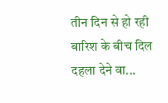तीन दिन से हो रही बारिश के बीच दिल दहला देने वा...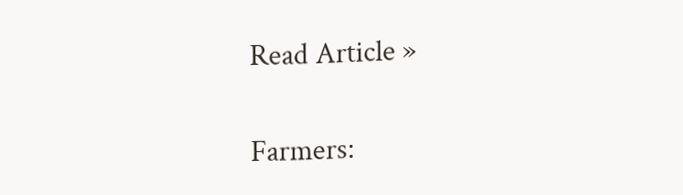Read Article »

Farmers: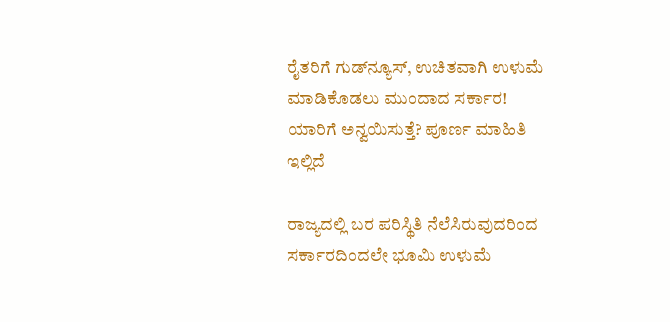ರೈತರಿಗೆ ಗುಡ್‌ನ್ಯೂಸ್, ಉಚಿತವಾಗಿ ಉಳುಮೆ ಮಾಡಿಕೊಡಲು ಮುಂದಾದ ಸರ್ಕಾರ! ಯಾರಿಗೆ ಅನ್ವಯಿಸುತ್ತೆ? ಪೂರ್ಣ ಮಾಹಿತಿ ಇಲ್ಲಿದೆ

ರಾಜ್ಯದಲ್ಲಿ ಬರ ಪರಿಸ್ಥಿತಿ ನೆಲೆಸಿರುವುದರಿಂದ ಸರ್ಕಾರದಿಂದಲೇ ಭೂಮಿ ಉಳುಮೆ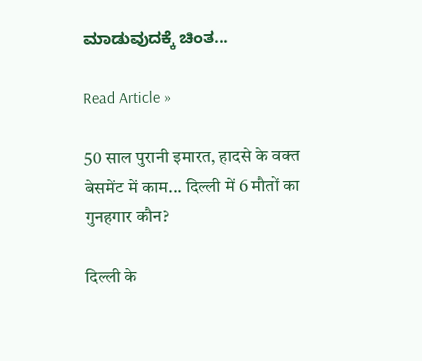ಮಾಡುವುದಕ್ಕೆ ಚಿಂತ...

Read Article »

50 साल पुरानी इमारत, हादसे के वक्त बेसमेंट में काम... दिल्ली में 6 मौतों का गुनहगार कौन?

दिल्ली के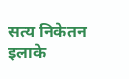सत्य निकेतन इलाके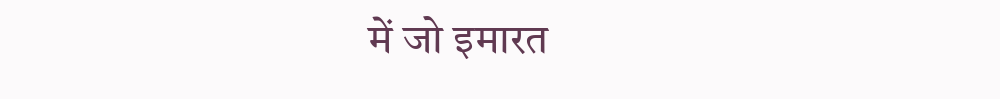में जो इमारत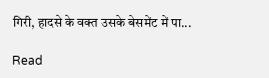गिरी, हादसे के वक्त उसके बेसमेंट में पा...

Read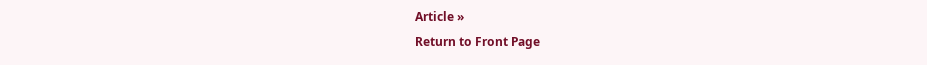Article »
Return to Front Page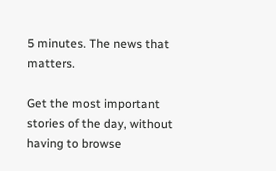5 minutes. The news that matters.

Get the most important stories of the day, without having to browse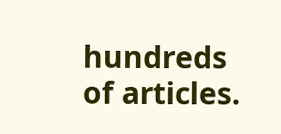hundreds of articles.